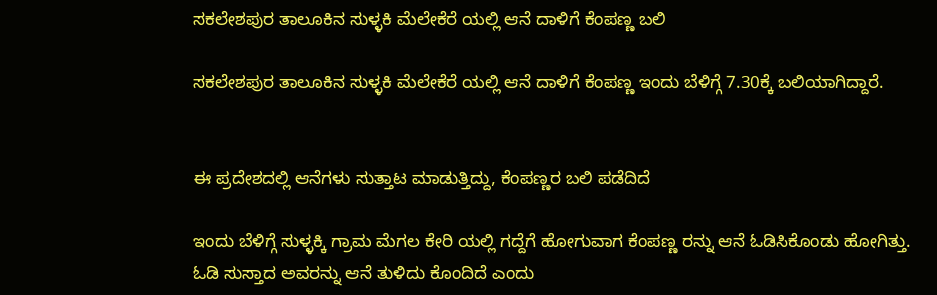ಸಕಲೇಶಪುರ ತಾಲೂಕಿನ ಸುಳ್ಳಕಿ ಮೆಲೇಕೆರೆ ಯಲ್ಲಿ ಆನೆ ದಾಳಿಗೆ ಕೆಂಪಣ್ಣ ಬಲಿ

ಸಕಲೇಶಪುರ ತಾಲೂಕಿನ ಸುಳ್ಳಕಿ ಮೆಲೇಕೆರೆ ಯಲ್ಲಿ ಆನೆ ದಾಳಿಗೆ ಕೆಂಪಣ್ಣ ಇಂದು ಬೆಳಿಗ್ಗೆ 7.30ಕ್ಕೆ ಬಲಿಯಾಗಿದ್ದಾರೆ.


ಈ ಪ್ರದೇಶದಲ್ಲಿ ಆನೆಗಳು ಸುತ್ತಾಟ ಮಾಡುತ್ತಿದ್ದು, ಕೆಂಪಣ್ಣರ ಬಲಿ ಪಡೆದಿದೆ

ಇಂದು ಬೆಳಿಗ್ಗೆ ಸುಳ್ಳಕ್ಕಿ ಗ್ರಾಮ ಮೆಗಲ ಕೇರಿ ಯಲ್ಲಿ ಗದ್ದೆಗೆ ಹೋಗುವಾಗ ಕೆಂಪಣ್ಣ ರನ್ನು ಆನೆ ಓಡಿಸಿಕೊಂಡು ಹೋಗಿತ್ತು. ಓಡಿ ಸುಸ್ತಾದ ಅವರನ್ನು ಆನೆ ತುಳಿದು ಕೊಂದಿದೆ ಎಂದು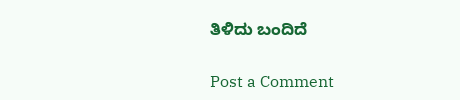ತಿಳಿದು ಬಂದಿದೆ


Post a Comment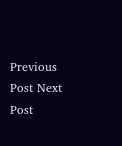Previous Post Next Post